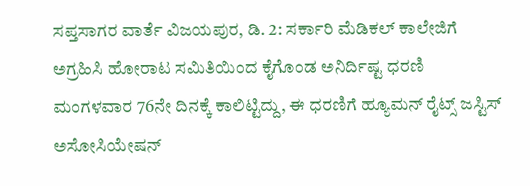ಸಪ್ತಸಾಗರ ವಾರ್ತೆ ವಿಜಯಪುರ, ಡಿ. 2: ಸರ್ಕಾರಿ ಮೆಡಿಕಲ್ ಕಾಲೇಜಿಗೆ ಅಗ್ರಹಿಸಿ ಹೋರಾಟ ಸಮಿತಿಯಿಂದ ಕೈಗೊಂಡ ಅನಿರ್ದಿಷ್ಟ ಧರಣಿ ಮಂಗಳವಾರ 76ನೇ ದಿನಕ್ಕೆ ಕಾಲಿಟ್ಟಿದ್ದು, ಈ ಧರಣಿಗೆ ಹ್ಯೂಮನ್ ರೈಟ್ಸ್ ಜಸ್ಟಿಸ್ ಅಸೋಸಿಯೇಷನ್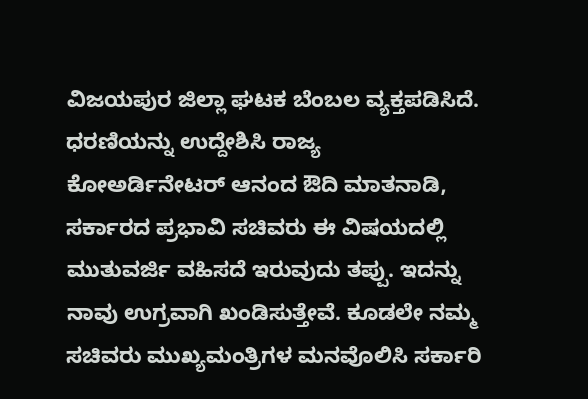ವಿಜಯಪುರ ಜಿಲ್ಲಾ ಘಟಕ ಬೆಂಬಲ ವ್ಯಕ್ತಪಡಿಸಿದೆ.
ಧರಣಿಯನ್ನು ಉದ್ದೇಶಿಸಿ ರಾಜ್ಯ ಕೋಅರ್ಡಿನೇಟರ್ ಆನಂದ ಔದಿ ಮಾತನಾಡಿ, ಸರ್ಕಾರದ ಪ್ರಭಾವಿ ಸಚಿವರು ಈ ವಿಷಯದಲ್ಲಿ ಮುತುವರ್ಜಿ ವಹಿಸದೆ ಇರುವುದು ತಪ್ಪು. ಇದನ್ನು ನಾವು ಉಗ್ರವಾಗಿ ಖಂಡಿಸುತ್ತೇವೆ. ಕೂಡಲೇ ನಮ್ಮ ಸಚಿವರು ಮುಖ್ಯಮಂತ್ರಿಗಳ ಮನವೊಲಿಸಿ ಸರ್ಕಾರಿ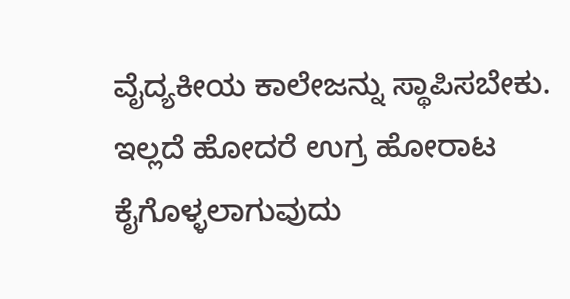ವೈದ್ಯಕೀಯ ಕಾಲೇಜನ್ನು ಸ್ಥಾಪಿಸಬೇಕು. ಇಲ್ಲದೆ ಹೋದರೆ ಉಗ್ರ ಹೋರಾಟ ಕೈಗೊಳ್ಳಲಾಗುವುದು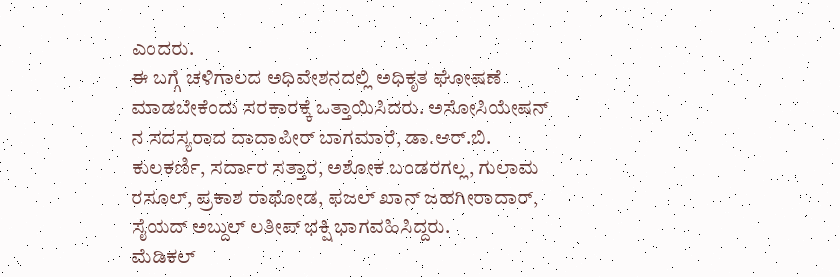ಎಂದರು.
ಈ ಬಗ್ಗೆ ಚಳಿಗಾಲದ ಅಧಿವೇಶನದಲ್ಲಿ ಅಧಿಕೃತ ಘೋಷಣೆ ಮಾಡಬೇಕೆಂದು ಸರಕಾರಕ್ಕೆ ಒತ್ತಾಯಿಸಿದರು. ಅಸೋಸಿಯೇಷನ್ ನ ಸದಸ್ಯರಾದ ದಾದಾಪೀರ್ ಬಾಗಮಾರೆ, ಡಾ.ಆರ್.ಬಿ. ಕುಲಕರ್ಣಿ, ಸರ್ದಾರ ಸತ್ತಾರ, ಅಶೋಕ ಬಂಡರಗಲ್ಲ, ಗುಲಾಮ ರಸೂಲ್, ಪ್ರಕಾಶ ರಾಥೋಡ, ಫಜಲ್ ಖಾನ್ ಜಹಗೀರಾದಾರ್, ಸೈಯದ್ ಅಬ್ದುಲ್ ಲತೀಪ್ ಭಕ್ಷಿ ಭಾಗವಹಿಸಿದ್ದರು.
ಮೆಡಿಕಲ್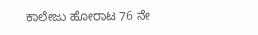ಕಾಲೇಜು ಹೋರಾಟ 76 ನೇ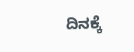ದಿನಕ್ಕೆ